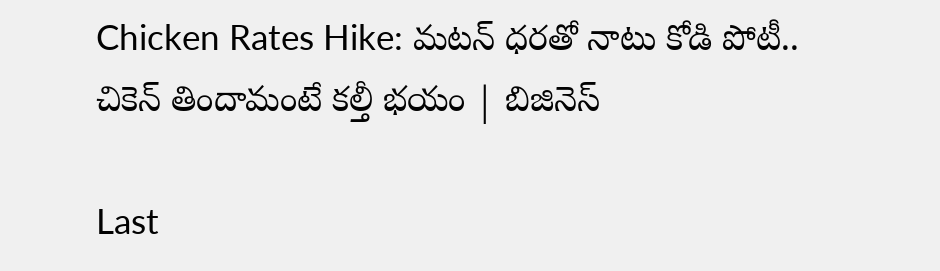Chicken Rates Hike: మటన్‌ ధరతో నాటు కోడి పోటీ.. చికెన్ తిందామంటే కల్తీ భయం | బిజినెస్

Last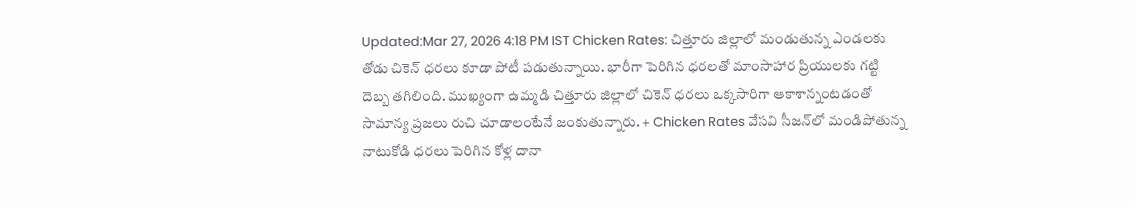Updated:Mar 27, 2026 4:18 PM IST Chicken Rates: చిత్తూరు జిల్లాలో మండుతున్న ఎండలకు తోడు చికెన్ ధరలు కూడా పోటీ పడుతున్నాయి. భారీగా పెరిగిన ధరలతో మాంసాహార ప్రియులకు గట్టి దెబ్బ తగిలింది. ముఖ్యంగా ఉమ్మడి చిత్తూరు జిల్లాలో చికెన్ ధరలు ఒక్కసారిగా ఆకాశాన్నంటడంతో సామాన్య ప్రజలు రుచి చూడాలంటేనే జంకుతున్నారు. + Chicken Rates వేసవి సీజన్‌లో మండిపోతున్న నాటుకోడి ధరలు పెరిగిన కోళ్ల దానా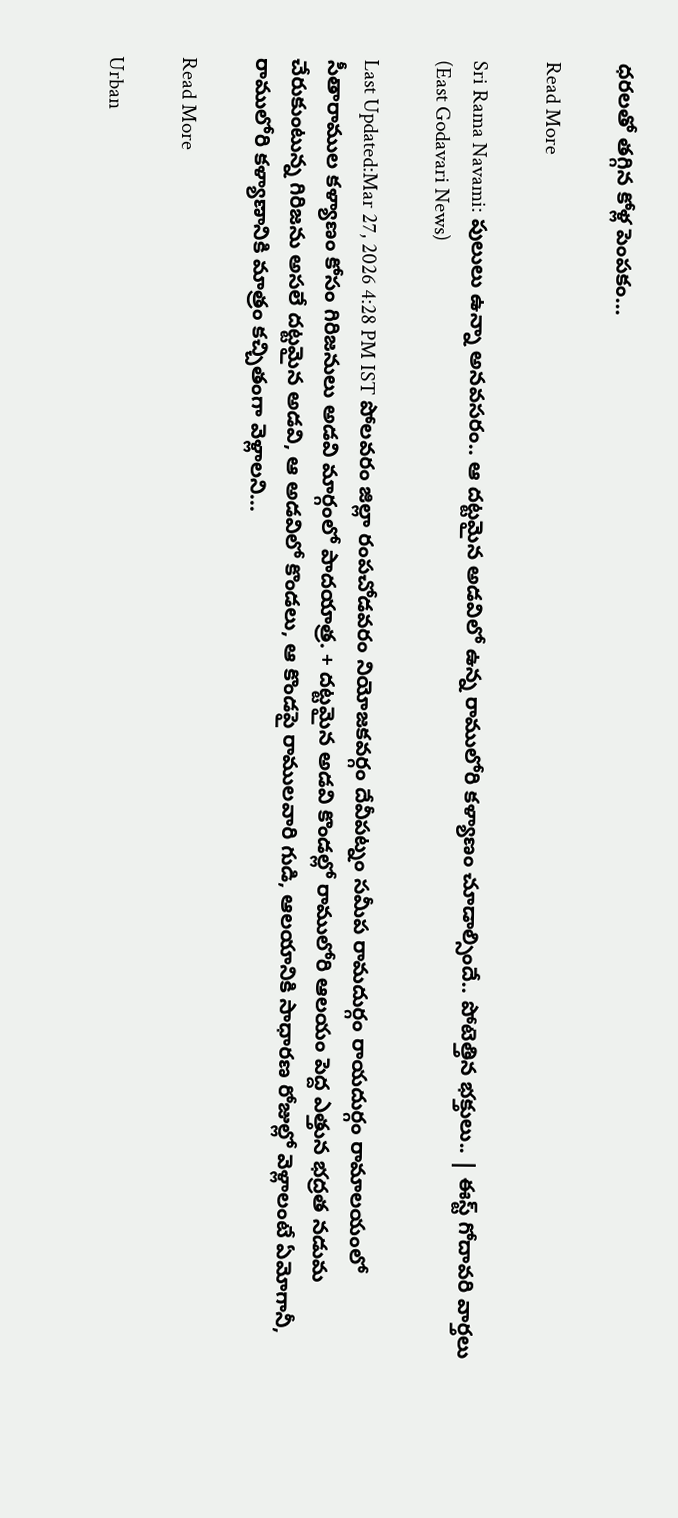ధరలతో తగ్గిన కోళ్ల పెంపకం…

Read More

Sri Rama Navami: పులులు ఉన్నా అనవసరం.. ఆ దట్టమైన అడవిలో ఉన్న రాములోరి కళ్యాణం చూడాల్సిందే.. పోటెత్తిన భక్తులు.. | ఈస్ట్ గోదావరి వార్తలు (East Godavari News)

Last Updated:Mar 27, 2026 4:28 PM IST పోలవరం జిల్లా రంపచోడవరం నియోజకవర్గం దేవీపట్నం సమీప రామదుర్గం రాయదుర్గం రామాలయంలో సీతారాముల కళ్యాణం కోసం గిరిజనులు అడవి మార్గంలో పాదయాత్ర. + దట్టమైన అడవి కొండల్లో రాములోరి ఆలయం పెద్ద ఎత్తున భద్రత నడుమ చేరుకుంటున్న గిరిజను అసలే దట్టమైన అడవి, ఆ అడవిలో కొండలు, ఆ కొండపై రాములవారి గుడి, ఆలయానికి సాధారణ రోజుల్లో వెళ్లాలంటే ఏమోగానీ, రాములోరి కళ్యాణానికి మాత్రం కచ్చితంగా వెళ్లాలని…

Read More

Urban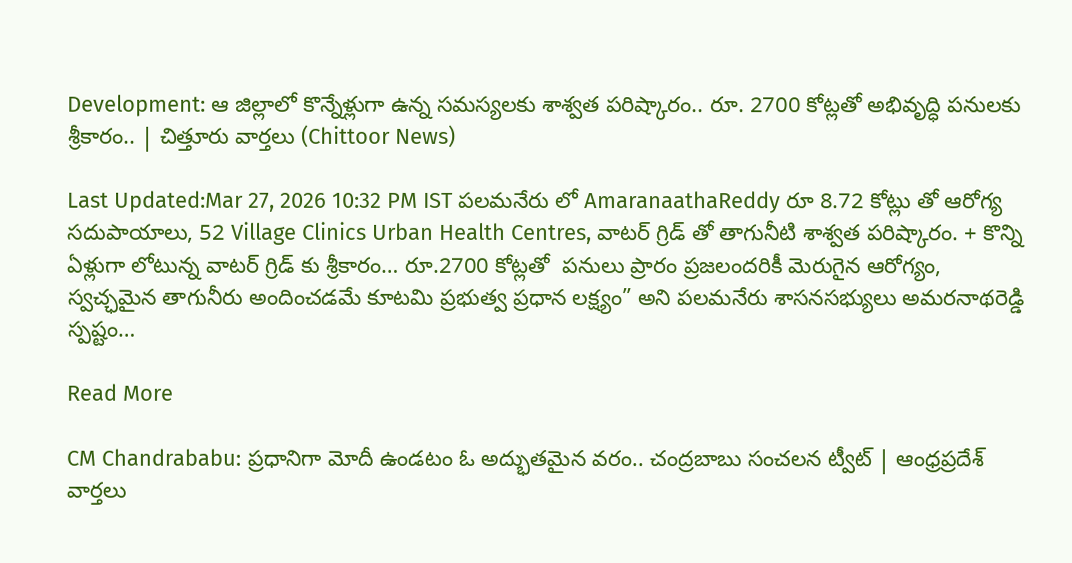Development: ఆ జిల్లాలో కొన్నేళ్లుగా ఉన్న సమస్యలకు శాశ్వత పరిష్కారం.. రూ. 2700 కోట్లతో అభివృద్ధి పనులకు శ్రీకారం.. | చిత్తూరు వార్తలు (Chittoor News)

Last Updated:Mar 27, 2026 10:32 PM IST పలమనేరు లో AmaranaathaReddy రూ 8.72 కోట్లు తో ఆరోగ్య సదుపాయాలు, 52 Village Clinics Urban Health Centres, వాటర్ గ్రిడ్ తో తాగునీటి శాశ్వత పరిష్కారం. + కొన్ని ఏళ్లుగా లోటున్న వాటర్ గ్రిడ్ కు శ్రీకారం… రూ.2700 కోట్లతో  పనులు ప్రారం ప్రజలందరికీ మెరుగైన ఆరోగ్యం, స్వచ్ఛమైన తాగునీరు అందించడమే కూటమి ప్రభుత్వ ప్రధాన లక్ష్యం” అని పలమనేరు శాసనసభ్యులు అమరనాథరెడ్డి స్పష్టం…

Read More

CM Chandrababu: ప్రధానిగా మోదీ ఉండటం ఓ అద్భుతమైన వరం.. చంద్రబాబు సంచలన ట్వీట్ | ఆంధ్రప్రదేశ్ వార్తలు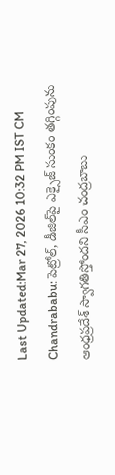Last Updated:Mar 27, 2026 10:32 PM IST CM Chandrababu: పెట్రోల్‌, డీజిల్‌పై ఎక్సైజ్‌ సుంకం తగ్గింపును ఆంధ్రప్రదేశ్ స్వాగతిస్తోందని సీఎం చంద్రబాబు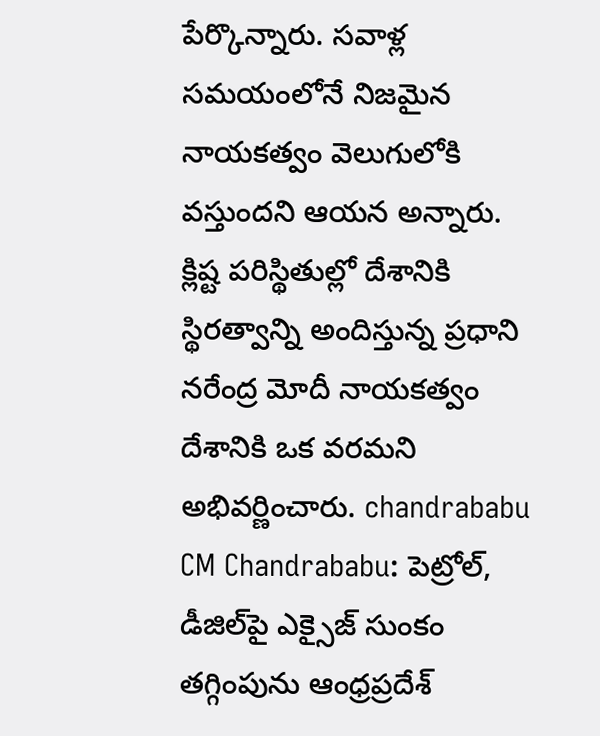పేర్కొన్నారు. సవాళ్ల సమయంలోనే నిజమైన నాయకత్వం వెలుగులోకి వస్తుందని ఆయన అన్నారు. క్లిష్ట పరిస్థితుల్లో దేశానికి స్థిరత్వాన్ని అందిస్తున్న ప్రధాని నరేంద్ర మోదీ నాయకత్వం దేశానికి ఒక వరమని అభివర్ణించారు. chandrababu CM Chandrababu: పెట్రోల్‌, డీజిల్‌పై ఎక్సైజ్‌ సుంకం తగ్గింపును ఆంధ్రప్రదేశ్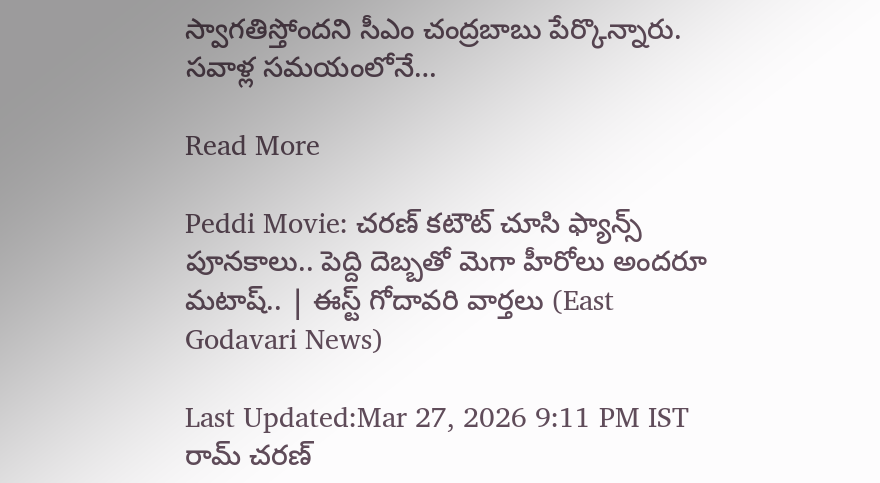స్వాగతిస్తోందని సీఎం చంద్రబాబు పేర్కొన్నారు. సవాళ్ల సమయంలోనే…

Read More

Peddi Movie: చరణ్ కటౌట్ చూసి ఫ్యాన్స్ పూనకాలు.. పెద్ది దెబ్బతో మెగా హీరోలు అందరూ మటాష్.. | ఈస్ట్ గోదావరి వార్తలు (East Godavari News)

Last Updated:Mar 27, 2026 9:11 PM IST రామ్ చరణ్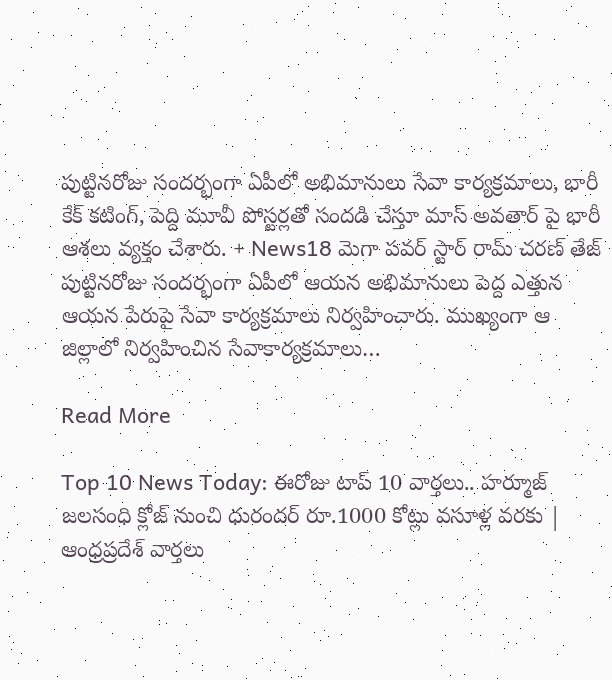పుట్టినరోజు సందర్భంగా ఏపీలో అభిమానులు సేవా కార్యక్రమాలు, భారీ కేక్ కటింగ్, పెద్ది మూవీ పోస్టర్లతో సందడి చేస్తూ మాస్ అవతార్ పై భారీ ఆశలు వ్యక్తం చేశారు. + News18 మెగా పవర్ స్టార్ రామ్ చరణ్ తేజ్ పుట్టినరోజు సందర్భంగా ఏపీలో ఆయన అభిమానులు పెద్ద ఎత్తున ఆయన పేరుపై సేవా కార్యక్రమాలు నిర్వహించారు. ముఖ్యంగా ఆ జిల్లాలో నిర్వహించిన సేవాకార్యక్రమాలు…

Read More

Top 10 News Today: ఈరోజు టాప్ 10 వార్తలు.. హర్మూజ్ జలసంధి క్లోజ్ నుంచి ధురందర్ రూ.1000 కోట్లు వసూళ్ల వరకు | ఆంధ్రప్రదేశ్ వార్తలు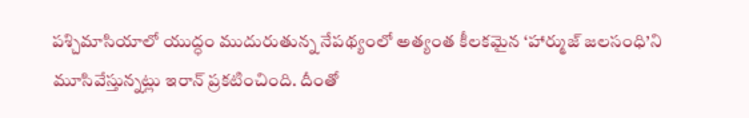పశ్చిమాసియాలో యుద్ధం ముదురుతున్న నేపథ్యంలో అత్యంత కీలకమైన ‘హార్ముజ్ జలసంధి’ని మూసివేస్తున్నట్లు ఇరాన్ ప్రకటించింది. దీంతో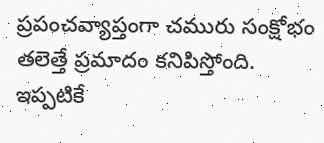ప్రపంచవ్యాప్తంగా చమురు సంక్షోభం తలెత్తే ప్రమాదం కనిపిస్తోంది. ఇప్పటికే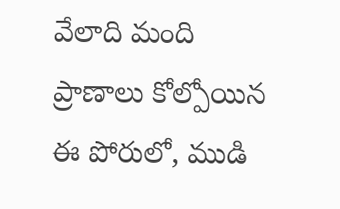వేలాది మంది ప్రాణాలు కోల్పోయిన ఈ పోరులో, ముడి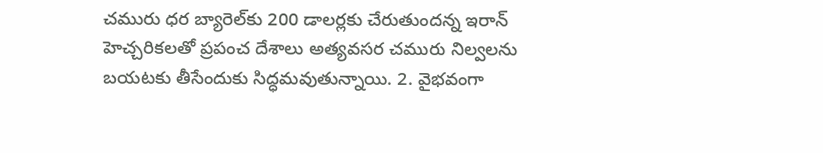చమురు ధర బ్యారెల్‌కు 200 డాలర్లకు చేరుతుందన్న ఇరాన్ హెచ్చరికలతో ప్రపంచ దేశాలు అత్యవసర చమురు నిల్వలను బయటకు తీసేందుకు సిద్ధమవుతున్నాయి. 2. వైభవంగా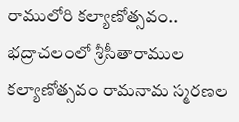రాములోరి కల్యాణోత్సవం.. భద్రాచలంలో శ్రీసీతారాముల కల్యాణోత్సవం రామనామ స్మరణల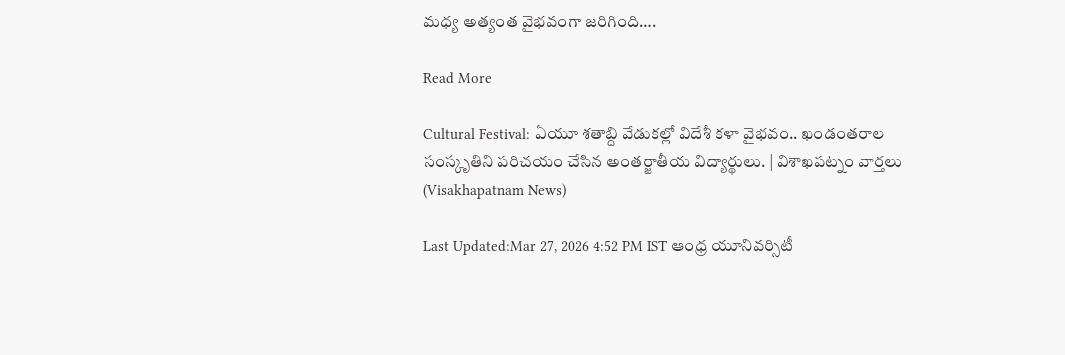మధ్య అత్యంత వైభవంగా జరిగింది….

Read More

Cultural Festival: ఏయూ శతాబ్ది వేడుకల్లో విదేశీ కళా వైభవం.. ఖండంతరాల సంస్కృతిని పరిచయం చేసిన అంతర్జాతీయ విద్యార్థులు. | విశాఖపట్నం వార్తలు (Visakhapatnam News)

Last Updated:Mar 27, 2026 4:52 PM IST ఆంధ్ర యూనివర్సిటీ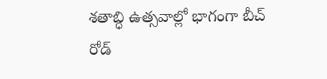శతాబ్ధి ఉత్సవాల్లో భాగంగా బీచ్ రోడ్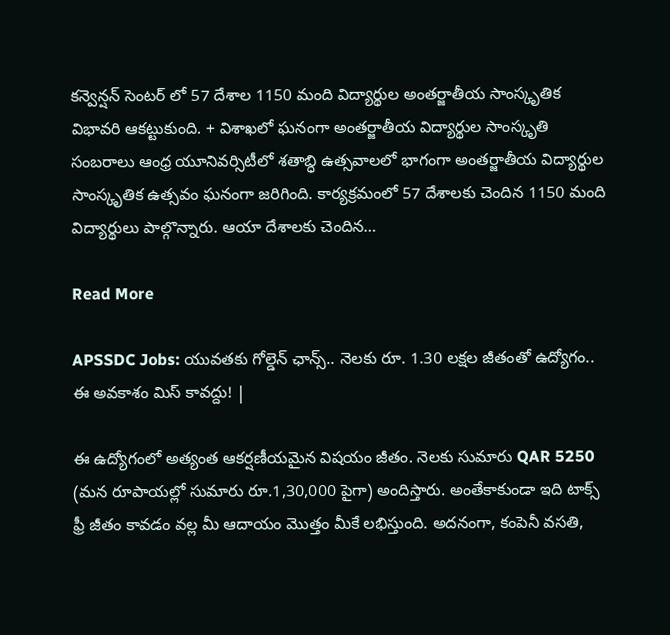కన్వెన్షన్ సెంటర్ లో 57 దేశాల 1150 మంది విద్యార్థుల అంతర్జాతీయ సాంస్కృతిక విభావరి ఆకట్టుకుంది. + విశాఖలో ఘనంగా అంతర్జాతీయ విద్యార్థుల సాంస్కృతి సంబరాలు ఆంధ్ర యూనివర్సిటీలో శ‌తాబ్ధి ఉత్స‌వాల‌లో భాగంగా అంతర్జాతీయ విద్యార్థుల సాంస్కృతిక ఉత్సవం ఘనంగా జరిగింది. కార్యక్రమంలో 57 దేశాల‌కు చెందిన 1150 మంది విద్యార్థులు పాల్గొన్నారు. ఆయా దేశాలకు చెందిన…

Read More

APSSDC Jobs: యువతకు గోల్డెన్ ఛాన్స్.. నెలకు రూ. 1.30 లక్షల జీతంతో ఉద్యోగం.. ఈ అవకాశం మిస్ కావద్దు! |

ఈ ఉద్యోగంలో అత్యంత ఆకర్షణీయమైన విషయం జీతం. నెలకు సుమారు QAR 5250 (మన రూపాయల్లో సుమారు రూ.1,30,000 పైగా) అందిస్తారు. అంతేకాకుండా ఇది టాక్స్ ఫ్రీ జీతం కావడం వల్ల మీ ఆదాయం మొత్తం మీకే లభిస్తుంది. అదనంగా, కంపెనీ వసతి,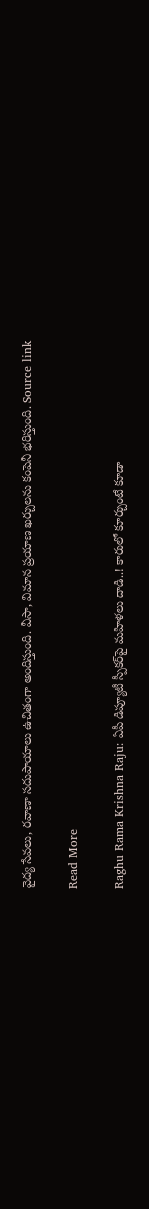వైద్య సేవలు, రవాణా సదుపాయాలు ఉచితంగా అందిస్తుంది. వీసా, విమాన ప్రయాణ ఖర్చులను కంపెనీ భరిస్తుంది. Source link

Read More

Raghu Rama Krishna Raju: ఏపీ డిప్యూటీ స్పీకర్‌పై మహిళలు దాడి..! కారులో కూర్చుంటే కూడా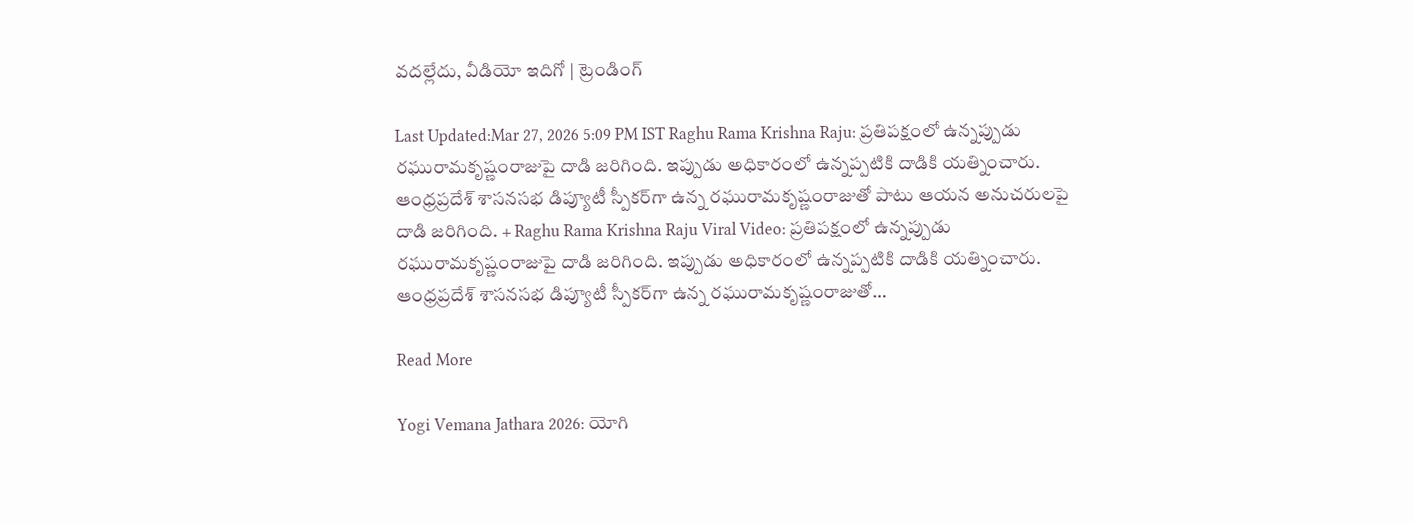వదల్లేదు, వీడియో ఇదిగో | ట్రెండింగ్

Last Updated:Mar 27, 2026 5:09 PM IST Raghu Rama Krishna Raju: ప్రతిపక్షంలో ఉన్నప్పుడు రఘురామకృష్ణంరాజుపై దాడి జరిగింది. ఇప్పుడు అధికారంలో ఉన్నప్పటికి దాడికి యత్నించారు. ఆంధ్రప్రదేశ్ శాసనసభ డిప్యూటీ స్పీకర్‌గా ఉన్న రఘురామకృష్ణంరాజుతో పాటు ఆయన అనుచరులపై దాడి జరిగింది. + Raghu Rama Krishna Raju Viral Video: ప్రతిపక్షంలో ఉన్నప్పుడు రఘురామకృష్ణంరాజుపై దాడి జరిగింది. ఇప్పుడు అధికారంలో ఉన్నప్పటికి దాడికి యత్నించారు. ఆంధ్రప్రదేశ్ శాసనసభ డిప్యూటీ స్పీకర్‌గా ఉన్న రఘురామకృష్ణంరాజుతో…

Read More

Yogi Vemana Jathara 2026: యోగి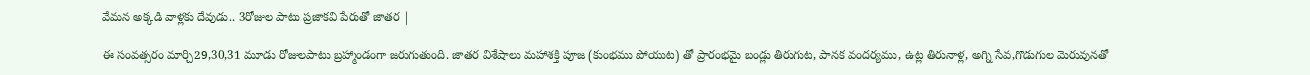వేమన అక్కడి వాళ్లకు దేవుడు.. 3రోజుల పాటు ప్రజాకవి పేరుతో జాతర |

ఈ సంవత్సరం మార్చి29,30,31 మూడు రోజులపాటు బ్రహ్మాండంగా జరుగుతుంది. జాతర విశేషాలు మహాశక్తి పూజ (కుంభము పోయుట) తో ప్రారంభమై బండ్లు తిరుగుట, పానక వందర్యము, ఉట్ల తిరునాళ్ల, అగ్ని సేవ,గొడుగుల మెరువునతో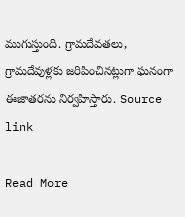ముగుస్తుంది. గ్రామదేవతలు, గ్రామదేవుళ్లకు జరిపించినట్లుగా ఘనంగా ఈజాతరను నిర్వహిస్తారు. Source link

Read More